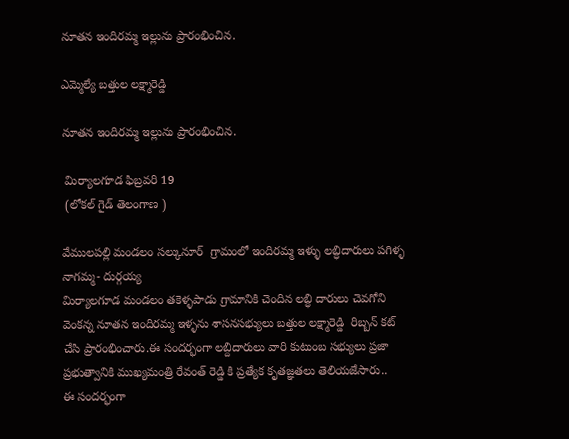నూతన ఇందిరమ్మ ఇల్లును ప్రారంభించిన.

ఎమ్మెల్యే బత్తుల లక్ష్మారెడ్డి

నూతన ఇందిరమ్మ ఇల్లును ప్రారంభించిన.

 మిర్యాలగూడ ఫిబ్రవరి 19
 (లోకల్ గైడ్ తెలంగాణ )

వేములపల్లి మండలం సల్కునూర్  గ్రామంలో ఇందిరమ్మ ఇళ్ళు లబ్ధిదారులు పగిళ్ళ నాగమ్మ- దుర్గయ్య
మిర్యాలగూడ మండలం తకెళ్ళపాడు గ్రామానికి చెందిన లబ్ధి దారులు చెవగోని వెంకన్న నూతన ఇందిరమ్మ ఇళ్ళను శాసనసభ్యులు బత్తుల లక్ష్మారెడ్డి  రిబ్బన్ కట్ చేసి ప్రారంభించారు.ఈ సందర్భంగా లబ్దిదారులు వారి కుటుంబ సభ్యులు ప్రజా ప్రభుత్వానికి ముఖ్యమంత్రి రేవంత్ రెడ్డి కి ప్రత్యేక కృతజ్ఞతలు తెలియజేసారు..
ఈ సందర్భంగా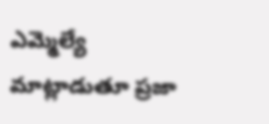ఎమ్మెల్యే మాట్లాడుతూ ప్రజా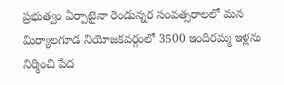ప్రభుత్వం ఏర్పాటైనా రెండున్నర సంవత్సరాలలో మన మిర్యాలగూడ నియోజకవర్గంలో 3500 ఇందిరమ్మ ఇళ్లను నిర్మించి పేద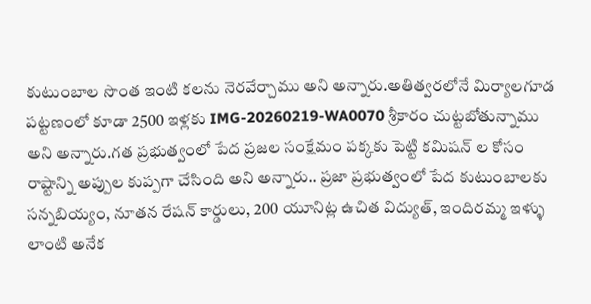కుటుంబాల సొంత ఇంటి కలను నెరవేర్చాము అని అన్నారు.అతిత్వరలోనే మిర్యాలగూడ పట్టణంలో కూడా 2500 ఇళ్లకు IMG-20260219-WA0070 శ్రీకారం చుట్టబోతున్నాము అని అన్నారు.గత ప్రభుత్వంలో పేద ప్రజల సంక్షేమం పక్కకు పెట్టి కమిషన్ ల కోసం రాష్టాన్ని అప్పుల కుప్పగా చేసింది అని అన్నారు.. ప్రజా ప్రభుత్వంలో పేద కుటుంబాలకు సన్నబియ్యం, నూతన రేషన్ కార్డులు, 200 యూనిట్ల ఉచిత విద్యుత్, ఇందిరమ్మ ఇళ్ళు లాంటి అనేక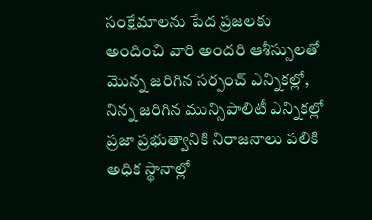సంక్షేమాలను పేద ప్రజలకు అందించి వారి అందరి ఆశీస్సులతో  మొన్న జరిగిన సర్పంచ్ ఎన్నికల్లో, నిన్న జరిగిన మున్సిపాలిటీ ఎన్నికల్లో ప్రజా ప్రభుత్వానికి నిరాజనాలు పలికి అధిక స్థానాల్లో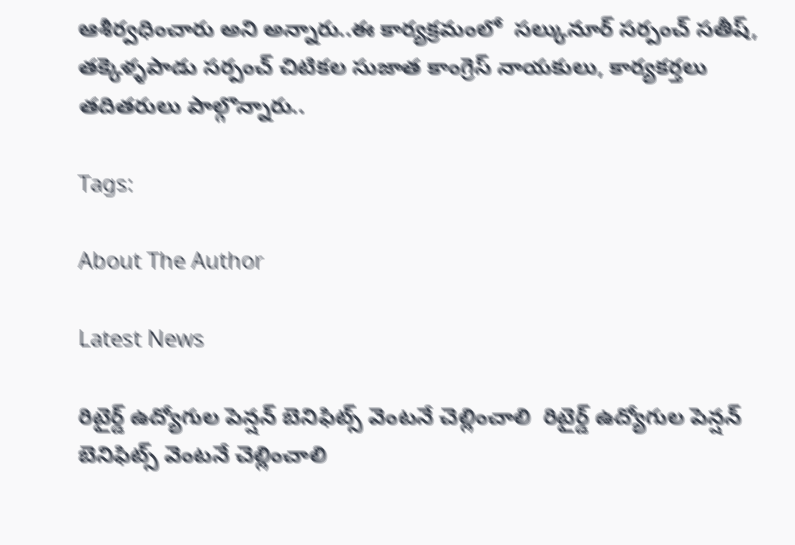ఆశీర్వధించారు అని అన్నారు..ఈ కార్యక్రమంలో  సల్కునూర్ సర్పంచ్ సతీష్, తక్కెళ్ళపాడు సర్పంచ్ చిటికల సుజాత కాంగ్రెస్ నాయకులు, కార్యకర్తలు తదితరులు పాల్గొన్నారు..

Tags:

About The Author

Latest News

రిటైర్డ్ ఉద్యోగుల పెన్షన్ బెనిఫిట్స్ వెంటనే చెల్లించాలి  రిటైర్డ్ ఉద్యోగుల పెన్షన్ బెనిఫిట్స్ వెంటనే చెల్లించాలి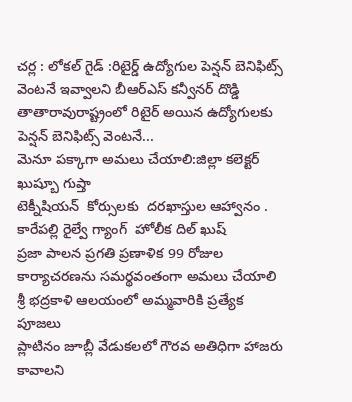చర్ల : లోకల్ గైడ్ :రిటైర్డ్ ఉద్యోగుల పెన్షన్ బెనిఫిట్స్ వెంటనే ఇవ్వాలని బీఆర్ఎస్ కన్వీనర్ దొడ్డి తాతారావురాష్ట్రంలో రిటైర్ అయిన ఉద్యోగులకు పెన్షన్ బెనిఫిట్స్ వెంటనే...
మెనూ పక్కాగా అమలు చేయాలి:జిల్లా కలెక్టర్ ఖుష్బూ గుప్తా
టెక్నీషియన్  కోర్సులకు  దరఖాస్తుల ఆహ్వానం .
కారేపల్లి రైల్వే గ్యాంగ్  హోలీక దిల్ ఖుష్
ప్రజా పాలన ప్రగతి ప్రణాళిక 99 రోజుల కార్యాచరణను సమర్థవంతంగా అమలు చేయాలి
శ్రీ భద్రకాళి ఆలయంలో అమ్మవారికి ప్రత్యేక పూజలు
ప్లాటినం జూబ్లీ వేడుకలలో గౌరవ అతిధిగా హాజరు కావాలని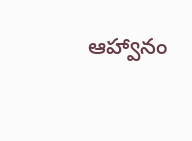ఆహ్వానం